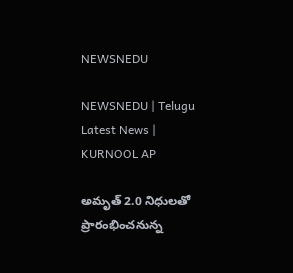NEWSNEDU

NEWSNEDU | Telugu Latest News | KURNOOL AP

అమృత్ 2.0 నిధులతో ప్రారంభించనున్న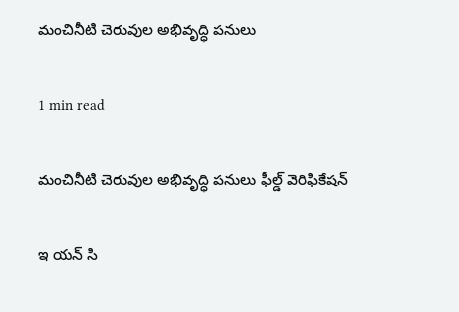మంచినీటి చెరువుల అభివృద్ధి పనులు

1 min read

మంచినీటి చెరువుల అభివృద్ధి పనులు ఫీల్డ్ వెరిఫికేషన్

ఇ యన్ సి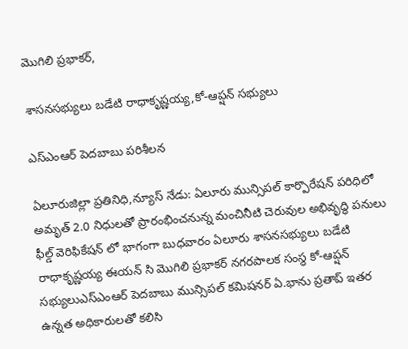మొగిలి ప్రభాకర్,

శాసనసభ్యులు బడేటి రాధాకృష్ణయ్య,కో-ఆప్షన్ సభ్యులు

ఎస్ఎంఆర్ పెదబాబు పరిశీలన

ఏలూరుజిల్లా ప్రతినిధి,న్యూస్ నేడు: ఏలూరు మున్సిపల్ కార్పొరేషన్ పరిధిలో అమృత్ 2.0 నిధులతో ప్రారంభించనున్న మంచినీటి చెరువుల అభివృద్ధి పనులు ఫీల్డ్ వెరిఫికేషన్ లో భాగంగా బుధవారం ఏలూరు శాసనసభ్యులు బడేటి రాధాకృష్ణయ్య ఈయన్ సి మొగిలి ప్రభాకర్ నగరపాలక సంస్థ కో-ఆప్షన్ సభ్యులుఎస్ఎంఆర్ పెదబాబు మున్సిపల్ కమిషనర్ ఏ.భాను ప్రతాప్ ఇతర ఉన్నత అధికారులతో కలిసి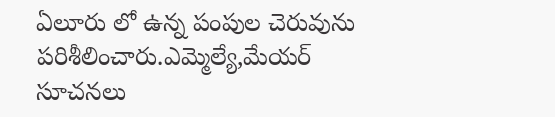ఏలూరు లో ఉన్న పంపుల చెరువును పరిశీలించారు.ఎమ్మెల్యే,మేయర్ సూచనలు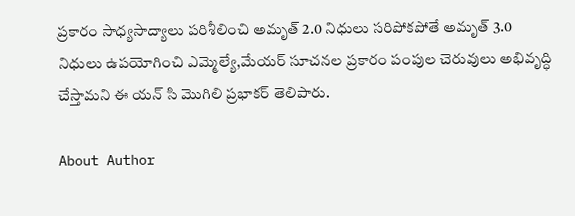ప్రకారం సాధ్యసాద్యాలు పరిశీలించి అమృత్ 2.0 నిధులు సరిపోకపోతే అమృత్ 3.0 నిధులు ఉపయోగించి ఎమ్మెల్యే,మేయర్ సూచనల ప్రకారం పంపుల చెరువులు అభివృద్ధి చేస్తామని ఈ యన్ సి మొగిలి ప్రభాకర్ తెలిపారు.

About Author